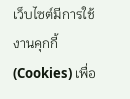เว็บไซต์มีการใช้งานคุกกี้ (Cookies) เพื่อ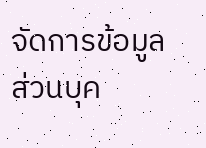จัดการข้อมูลส่วนบุค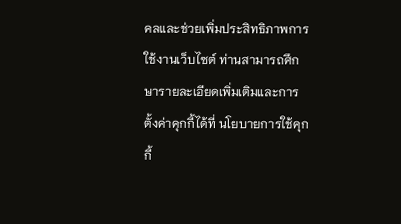คลและช่วยเพิ่มประสิทธิภาพการใช้งานเว็บไซต์ ท่านสามารถศึกษารายละเอียดเพิ่มเติมและการตั้งค่าคุกกี้ได้ที่ นโยบายการใช้คุกกี้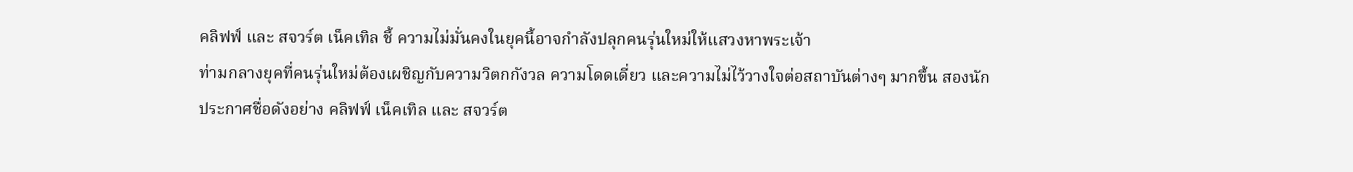คลิฟฟ์ และ สจวร์ต เน็คเทิล ชี้ ความไม่มั่นคงในยุคนี้อาจกำลังปลุกคนรุ่นใหม่ให้แสวงหาพระเจ้า
ท่ามกลางยุคที่คนรุ่นใหม่ต้องเผชิญกับความวิตกกังวล ความโดดเดี่ยว และความไม่ไว้วางใจต่อสถาบันต่างๆ มากขึ้น สองนักประกาศชื่อดังอย่าง คลิฟฟ์ เน็คเทิล และ สจวร์ต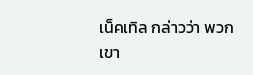เน็คเทิล กล่าวว่า พวกเขา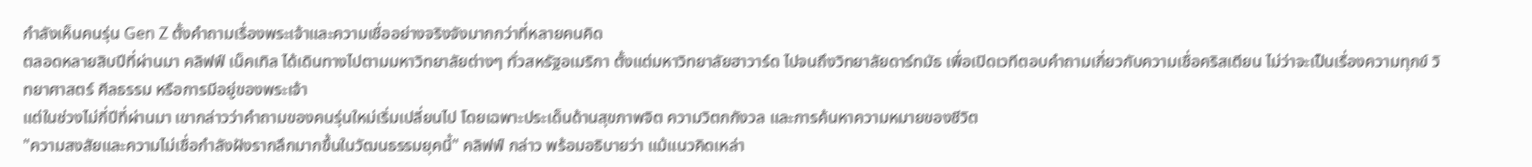กำลังเห็นคนรุ่น Gen Z ตั้งคำถามเรื่องพระเจ้าและความเชื่ออย่างจริงจังมากกว่าที่หลายคนคิด
ตลอดหลายสิบปีที่ผ่านมา คลิฟฟ์ เน็คเทิล ได้เดินทางไปตามมหาวิทยาลัยต่างๆ ทั่วสหรัฐอเมริกา ตั้งแต่มหาวิทยาลัยฮาวาร์ด ไปจนถึงวิทยาลัยดาร์ทมัธ เพื่อเปิดเวทีตอบคำถามเกี่ยวกับความเชื่อคริสเตียน ไม่ว่าจะเป็นเรื่องความทุกข์ วิทยาศาสตร์ ศีลธรรม หรือการมีอยู่ของพระเจ้า
แต่ในช่วงไม่กี่ปีที่ผ่านมา เขากล่าวว่าคำถามของคนรุ่นใหม่เริ่มเปลี่ยนไป โดยเฉพาะประเด็นด้านสุขภาพจิต ความวิตกกังวล และการค้นหาความหมายของชีวิต
"ความสงสัยและความไม่เชื่อกำลังฝังรากลึกมากขึ้นในวัฒนธรรมยุคนี้" คลิฟฟ์ กล่าว พร้อมอธิบายว่า แม้แนวคิดเหล่า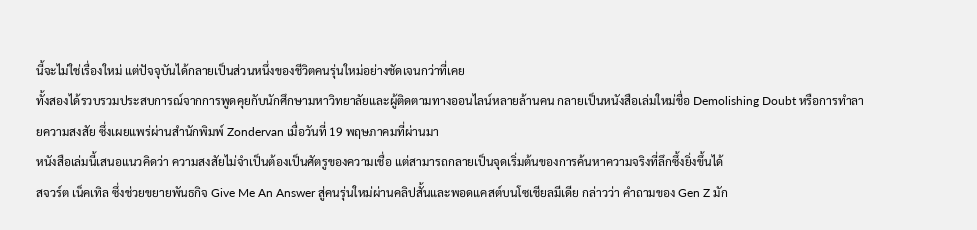นี้จะไม่ใช่เรื่องใหม่ แต่ปัจจุบันได้กลายเป็นส่วนหนึ่งของชีวิตคนรุ่นใหม่อย่างชัดเจนกว่าที่เคย
ทั้งสองได้รวบรวมประสบการณ์จากการพูดคุยกับนักศึกษามหาวิทยาลัยและผู้ติดตามทางออนไลน์หลายล้านคน กลายเป็นหนังสือเล่มใหม่ชื่อ Demolishing Doubt หรือการทำลายความสงสัย ซึ่งเผยแพร่ผ่านสำนักพิมพ์ Zondervan เมื่อวันที่ 19 พฤษภาคมที่ผ่านมา
หนังสือเล่มนี้เสนอแนวคิดว่า ความสงสัยไม่จำเป็นต้องเป็นศัตรูของความเชื่อ แต่สามารถกลายเป็นจุดเริ่มต้นของการค้นหาความจริงที่ลึกซึ้งยิ่งขึ้นได้
สจวร์ต เน็คเทิล ซึ่งช่วยขยายพันธกิจ Give Me An Answer สู่คนรุ่นใหม่ผ่านคลิปสั้นและพอดแคสต์บนโซเชียลมีเดีย กล่าวว่า คำถามของ Gen Z มัก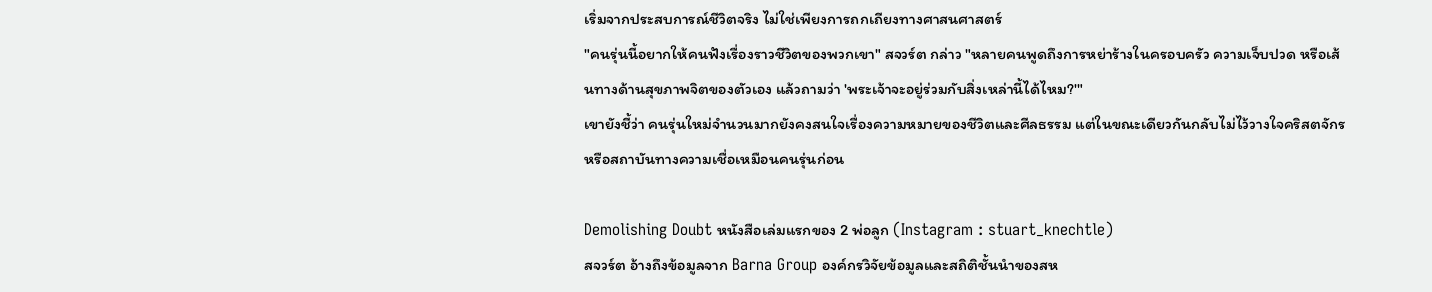เริ่มจากประสบการณ์ชีวิตจริง ไม่ใช่เพียงการถกเถียงทางศาสนศาสตร์
"คนรุ่นนี้อยากให้คนฟังเรื่องราวชีวิตของพวกเขา" สจวร์ต กล่าว "หลายคนพูดถึงการหย่าร้างในครอบครัว ความเจ็บปวด หรือเส้นทางด้านสุขภาพจิตของตัวเอง แล้วถามว่า 'พระเจ้าจะอยู่ร่วมกับสิ่งเหล่านี้ได้ไหม?'"
เขายังชี้ว่า คนรุ่นใหม่จำนวนมากยังคงสนใจเรื่องความหมายของชีวิตและศีลธรรม แต่ในขณะเดียวกันกลับไม่ไว้วางใจคริสตจักรหรือสถาบันทางความเชื่อเหมือนคนรุ่นก่อน

Demolishing Doubt หนังสือเล่มแรกของ 2 พ่อลูก (Instagram : stuart_knechtle)
สจวร์ต อ้างถึงข้อมูลจาก Barna Group องค์กรวิจัยข้อมูลและสถิติชั้นนำของสห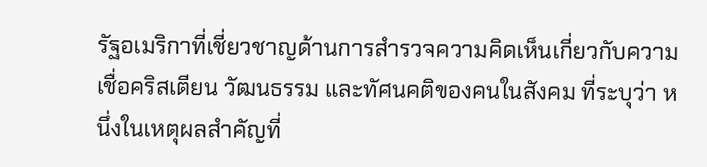รัฐอเมริกาที่เชี่ยวชาญด้านการสำรวจความคิดเห็นเกี่ยวกับความเชื่อคริสเตียน วัฒนธรรม และทัศนคติของคนในสังคม ที่ระบุว่า หนึ่งในเหตุผลสำคัญที่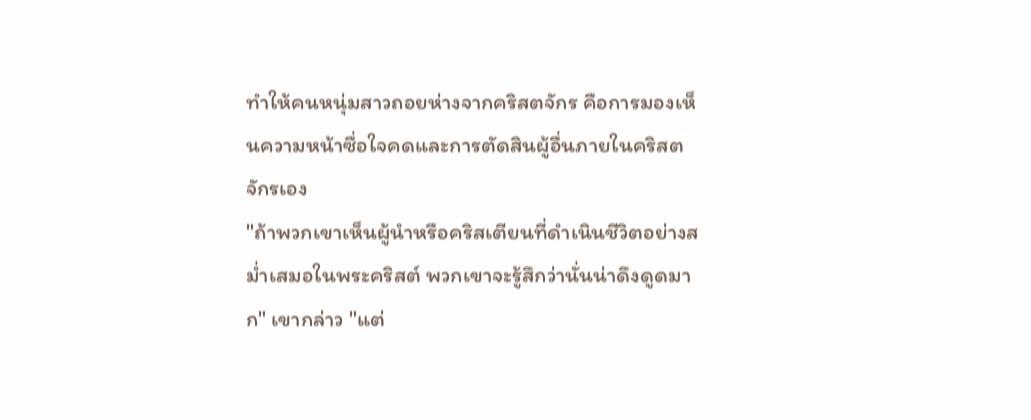ทำให้คนหนุ่มสาวถอยห่างจากคริสตจักร คือการมองเห็นความหน้าซื่อใจคดและการตัดสินผู้อื่นภายในคริสตจักรเอง
"ถ้าพวกเขาเห็นผู้นำหรือคริสเตียนที่ดำเนินชีวิตอย่างสม่ำเสมอในพระคริสต์ พวกเขาจะรู้สึกว่านั่นน่าดึงดูดมาก" เขากล่าว "แต่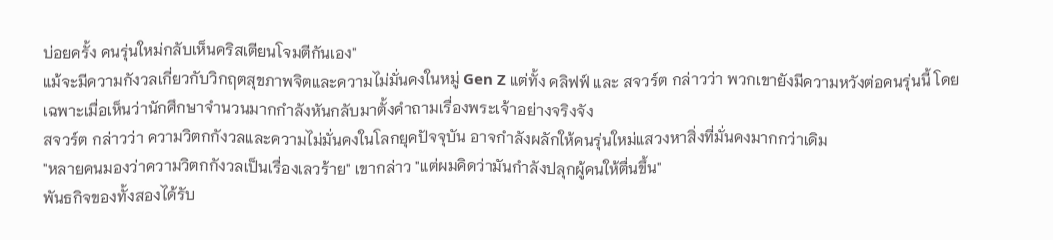บ่อยครั้ง คนรุ่นใหม่กลับเห็นคริสเตียนโจมตีกันเอง"
แม้จะมีความกังวลเกี่ยวกับวิกฤตสุขภาพจิตและความไม่มั่นคงในหมู่ Gen Z แต่ทั้ง คลิฟฟ์ และ สจวร์ต กล่าวว่า พวกเขายังมีความหวังต่อคนรุ่นนี้ โดยเฉพาะเมื่อเห็นว่านักศึกษาจำนวนมากกำลังหันกลับมาตั้งคำถามเรื่องพระเจ้าอย่างจริงจัง
สจวร์ต กล่าวว่า ความวิตกกังวลและความไม่มั่นคงในโลกยุคปัจจุบัน อาจกำลังผลักให้คนรุ่นใหม่แสวงหาสิ่งที่มั่นคงมากกว่าเดิม
"หลายคนมองว่าความวิตกกังวลเป็นเรื่องเลวร้าย" เขากล่าว "แต่ผมคิดว่ามันกำลังปลุกผู้คนให้ตื่นขึ้น"
พันธกิจของทั้งสองได้รับ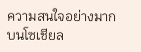ความสนใจอย่างมากบนโซเชียล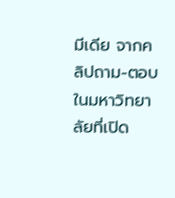มีเดีย จากคลิปถาม-ตอบในมหาวิทยาลัยที่เปิด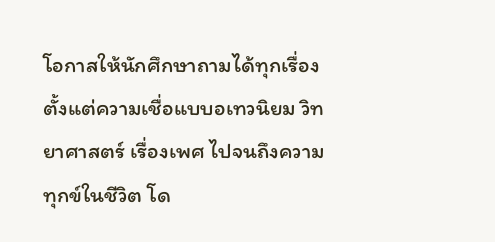โอกาสให้นักศึกษาถามได้ทุกเรื่อง ตั้งแต่ความเชื่อแบบอเทวนิยม วิทยาศาสตร์ เรื่องเพศ ไปจนถึงความทุกข์ในชีวิต โด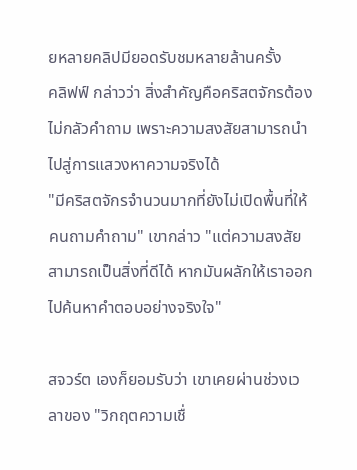ยหลายคลิปมียอดรับชมหลายล้านครั้ง
คลิฟฟ์ กล่าวว่า สิ่งสำคัญคือคริสตจักรต้องไม่กลัวคำถาม เพราะความสงสัยสามารถนำไปสู่การแสวงหาความจริงได้
"มีคริสตจักรจำนวนมากที่ยังไม่เปิดพื้นที่ให้คนถามคำถาม" เขากล่าว "แต่ความสงสัยสามารถเป็นสิ่งที่ดีได้ หากมันผลักให้เราออกไปค้นหาคำตอบอย่างจริงใจ"

สจวร์ต เองก็ยอมรับว่า เขาเคยผ่านช่วงเวลาของ "วิกฤตความเชื่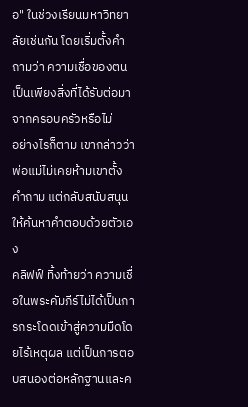อ" ในช่วงเรียนมหาวิทยาลัยเช่นกัน โดยเริ่มตั้งคำถามว่า ความเชื่อของตนเป็นเพียงสิ่งที่ได้รับต่อมาจากครอบครัวหรือไม่
อย่างไรก็ตาม เขากล่าวว่า พ่อแม่ไม่เคยห้ามเขาตั้งคำถาม แต่กลับสนับสนุนให้ค้นหาคำตอบด้วยตัวเอง
คลิฟฟ์ ทิ้งท้ายว่า ความเชื่อในพระคัมภีร์ไม่ได้เป็นการกระโดดเข้าสู่ความมืดโดยไร้เหตุผล แต่เป็นการตอบสนองต่อหลักฐานและค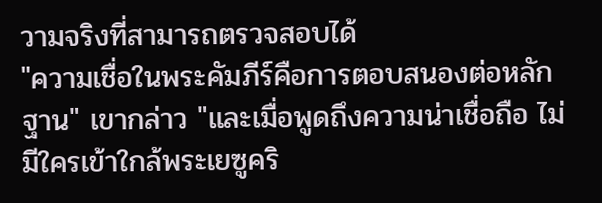วามจริงที่สามารถตรวจสอบได้
"ความเชื่อในพระคัมภีร์คือการตอบสนองต่อหลักฐาน" เขากล่าว "และเมื่อพูดถึงความน่าเชื่อถือ ไม่มีใครเข้าใกล้พระเยซูคริ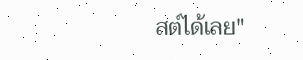สต์ได้เลย"